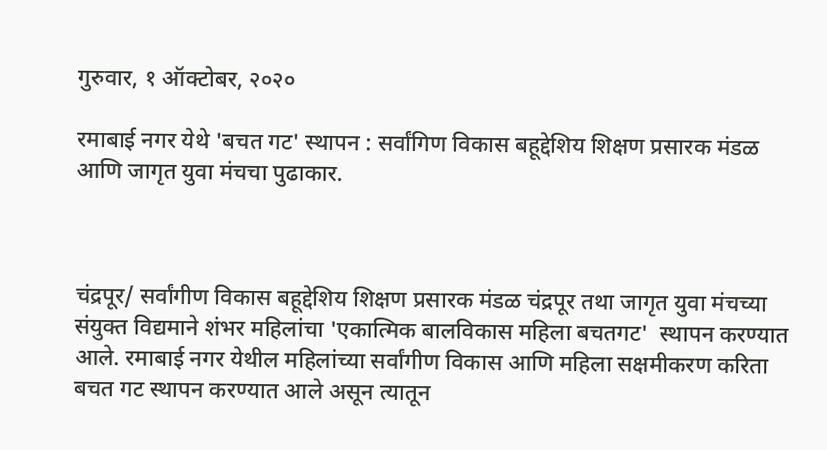गुरुवार, १ ऑक्टोबर, २०२०

रमाबाई नगर येथे 'बचत गट' स्थापन : सर्वांगिण विकास बहूद्देशिय शिक्षण प्रसारक मंडळ आणि जागृत युवा मंचचा पुढाकार.



चंद्रपूर/ सर्वांगीण विकास बहूद्देशिय शिक्षण प्रसारक मंडळ चंद्रपूर तथा जागृत युवा मंचच्या संयुक्त विद्यमाने शंभर महिलांचा 'एकात्मिक बालविकास महिला बचतगट'  स्थापन करण्यात आले. रमाबाई नगर येथील महिलांच्या सर्वांगीण विकास आणि महिला सक्षमीकरण करिता बचत गट स्थापन करण्यात आले असून त्यातून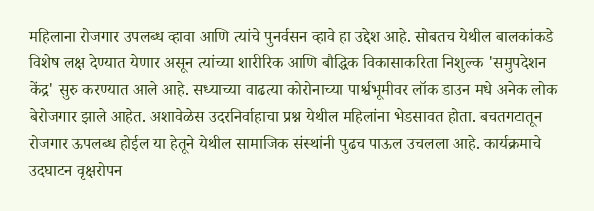महिलाना रोजगार उपलब्ध व्हावा आणि त्यांचे पुनर्वसन व्हावे हा उद्देश आहे. सोबतच येथील बालकांकडे विशेष लक्ष देण्यात येणार असून त्यांच्या शारीरिक आणि बौद्धिक विकासाकरिता निशुल्क 'समुपदेशन केंद्र' सुरु करण्यात आले आहे. सध्याच्या वाढत्या कोरोनाच्या पार्श्वभूमीवर लॉक डाउन मधे अनेक लोक बेरोजगार झाले आहेत. अशावेळेस उदरनिर्वाहाचा प्रश्न येथील महिलांना भेडसावत होता. बचतगटातून रोजगार ऊपलब्ध होईल या हेतूने येथील सामाजिक संस्थांनी पुढच पाऊल उचलला आहे. कार्यक्रमाचे उदघाटन वृक्षरोपन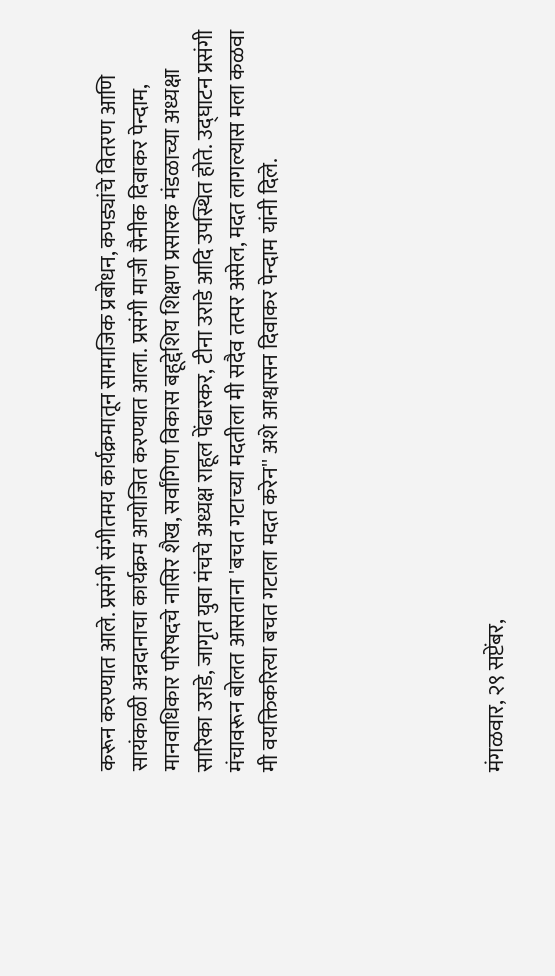करून करण्यात आले. प्रसंगी संगीतमय कार्यक्रमातून सामाजिक प्रबोधन, कपड्यांचे वितरण आणि सायंकाळी अन्नदानाचा कार्यक्रम आयोजित करण्यात आला. प्रसंगी माजी सैनीक दिवाकर पेन्दाम, मानवाधिकार परिषदचे नासिर शैख, सर्वांगिण विकास बहूद्देशिय शिक्षण प्रसारक मंडळाच्या अध्यक्षा सारिका उराडे, जागृत युवा मंचचे अध्यक्ष राहूल पेंढारकर, टीना उराडे आदि उपस्थित होते. उद्घाटन प्रसंगी मंचावरून बोलत आसताना 'बचत गटाच्या मदतीला मी सदैव तत्पर असेल, मदत लागल्यास मला कळवा मी वयक्तिकरित्या बचत गटाला मदत करेन'' अशे आश्वासन दिवाकर पेन्दाम यांनी दिले.






मंगळवार, २९ सप्टेंबर,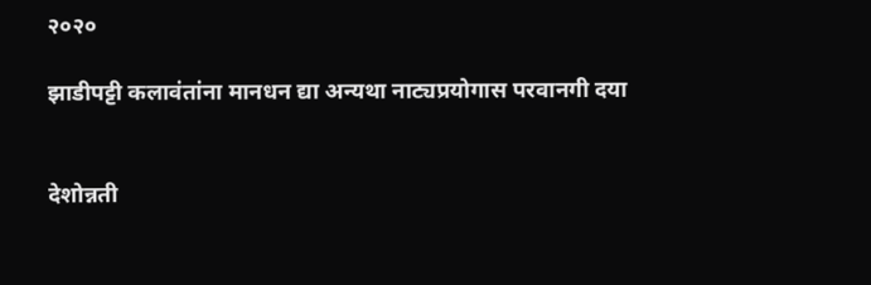२०२०

झाडीपट्टी कलावंतांना मानधन द्या अन्यथा नाट्यप्रयोगास परवानगी दया


देशोन्नती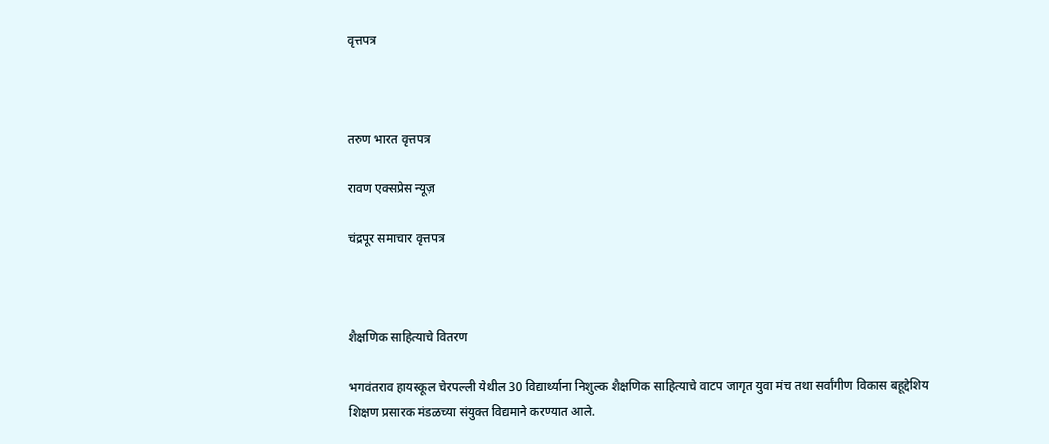वृत्तपत्र



तरुण भारत वृत्तपत्र

रावण एक्सप्रेस न्यूज़

चंद्रपूर समाचार वृत्तपत्र



शैक्षणिक साहित्याचे वितरण

भगवंतराव हायस्कूल चेरपल्ली येथील 30 विद्यार्थ्याना निशुल्क शैक्षणिक साहित्याचे वाटप जागृत युवा मंच तथा सर्वांगीण विकास बहूद्देशिय शिक्षण प्रसारक मंडळच्या संयुक्त विद्यमाने करण्यात आले.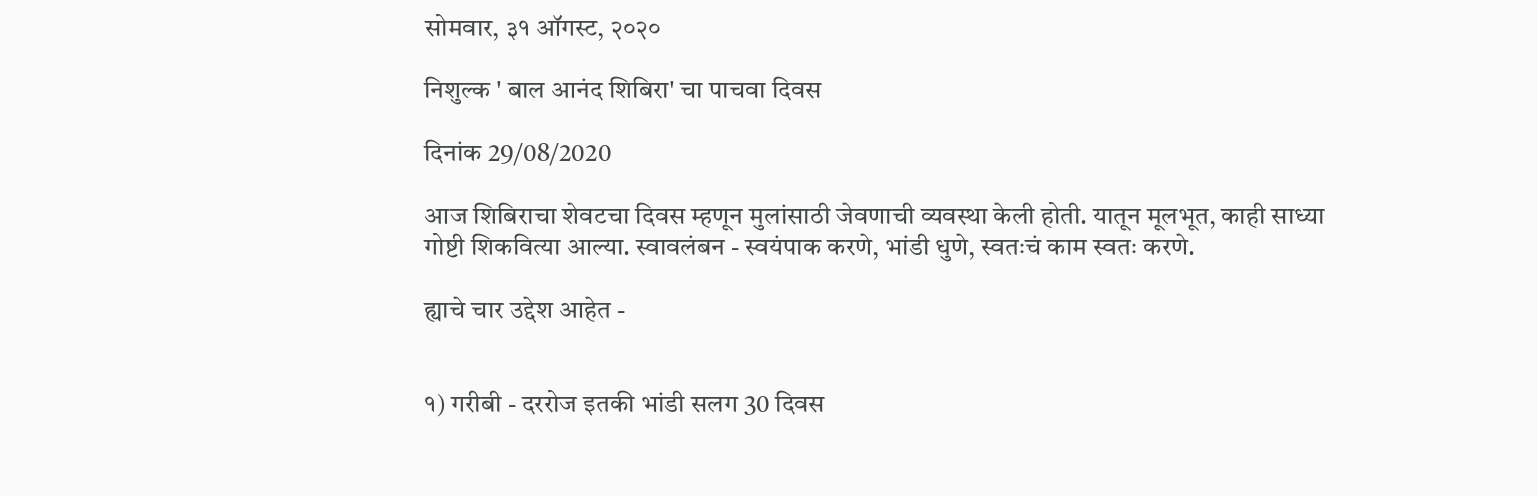सोमवार, ३१ ऑगस्ट, २०२०

निशुल्क ' बाल आनंद शिबिरा' चा पाचवा दिवस

दिनांक 29/08/2020

आज शिबिराचा शेवटचा दिवस म्हणून मुलांसाठी जेवणाची व्यवस्था केली होती. यातून मूलभूत, काही साध्या गोष्टी शिकवित्या आल्या. स्वावलंबन - स्वयंपाक करणे, भांडी धुणे, स्वतःचं काम स्वतः करणे.

ह्याचे चार उद्देश आहेत -


१) गरीबी - दररोज इतकी भांडी सलग 30 दिवस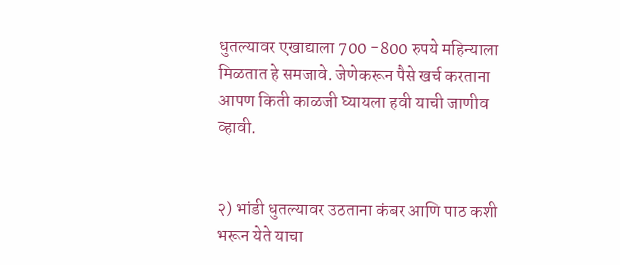धुतल्यावर एखाद्याला 700 -800 रुपये महिन्याला मिळतात हे समजावे. जेणेकरून पैसे खर्च करताना आपण किती काळजी घ्यायला हवी याची जाणीव व्हावी.


२) भांडी धुतल्यावर उठताना कंबर आणि पाठ कशी भरून येते याचा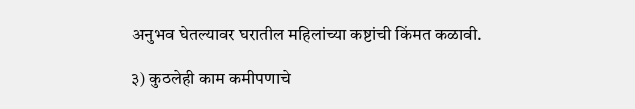अनुभव घेतल्यावर घरातील महिलांच्या कष्टांची किंमत कळावी.

३) कुठलेही काम कमीपणाचे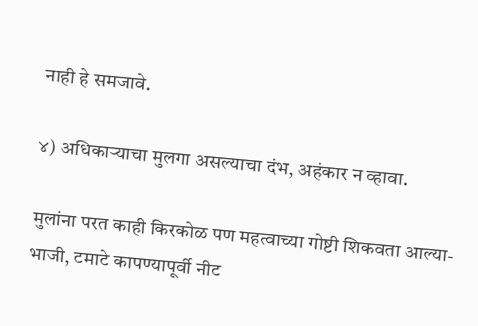नाही हे समजावे.

४) अधिकाऱ्याचा मुलगा असल्याचा दंभ, अहंकार न व्हावा.

मुलांना परत काही किरकोळ पण महत्वाच्या गोष्टी शिकवता आल्या-भाजी, टमाटे कापण्यापूर्वी नीट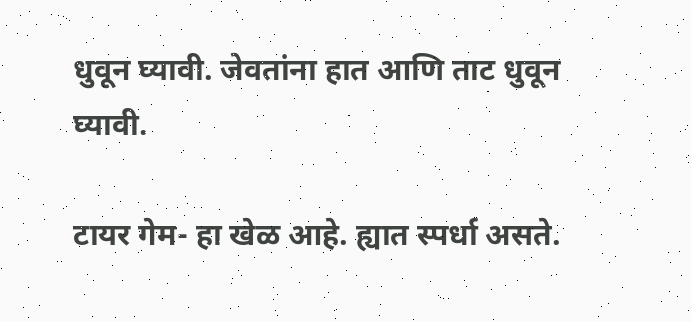धुवून घ्यावी. जेवतांना हात आणि ताट धुवून घ्यावी.

टायर गेम- हा खेळ आहे. ह्यात स्पर्धा असते.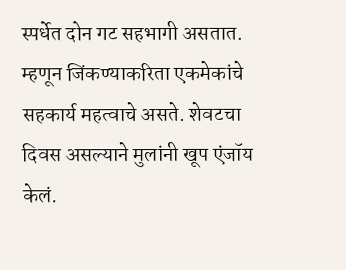स्पर्धेत दोन गट सहभागी असतात. म्हणून जिंकण्याकरिता एकमेकांचे सहकार्य महत्वाचे असते. शेवटचा दिवस असल्याने मुलांनी खूप एंजॉय केलं.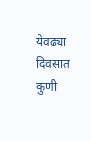येवढ्या दिवसात कुणी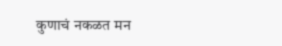कुणाचं नकळत मन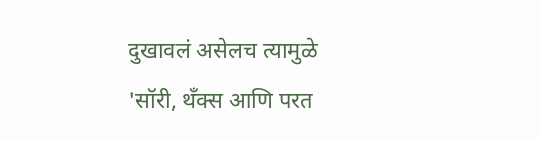दुखावलं असेलच त्यामुळे 'सॉरी, थँक्स आणि परत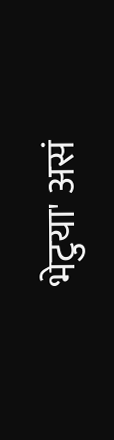भेटुया' असं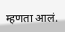म्हणता आलं.